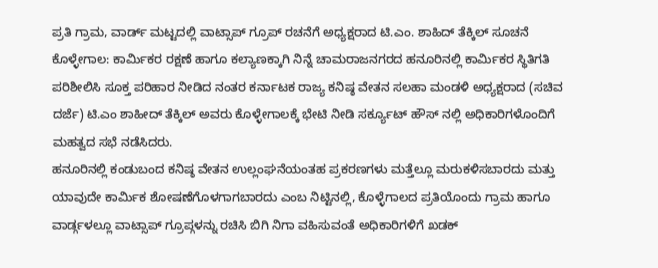ಪ್ರತಿ ಗ್ರಾಮ, ವಾರ್ಡ್ ಮಟ್ಟದಲ್ಲಿ ವಾಟ್ಸಾಪ್ ಗ್ರೂಪ್ ರಚನೆಗೆ ಅಧ್ಯಕ್ಷರಾದ ಟಿ.ಎಂ. ಶಾಹಿದ್ ತೆಕ್ಕಿಲ್ ಸೂಚನೆ
ಕೊಳ್ಳೇಗಾಲ: ಕಾರ್ಮಿಕರ ರಕ್ಷಣೆ ಹಾಗೂ ಕಲ್ಯಾಣಕ್ಕಾಗಿ ನಿನ್ನೆ ಚಾಮರಾಜನಗರದ ಹನೂರಿನಲ್ಲಿ ಕಾರ್ಮಿಕರ ಸ್ಥಿತಿಗತಿ ಪರಿಶೀಲಿಸಿ ಸೂಕ್ತ ಪರಿಹಾರ ನೀಡಿದ ನಂತರ ಕರ್ನಾಟಕ ರಾಜ್ಯ ಕನಿಷ್ಠ ವೇತನ ಸಲಹಾ ಮಂಡಳಿ ಅಧ್ಯಕ್ಷರಾದ (ಸಚಿವ ದರ್ಜೆ) ಟಿ.ಎಂ ಶಾಹೀದ್ ತೆಕ್ಕಿಲ್ ಅವರು ಕೊಳ್ಳೇಗಾಲಕ್ಕೆ ಭೇಟಿ ನೀಡಿ ಸರ್ಕ್ಯೂಟ್ ಹೌಸ್ ನಲ್ಲಿ ಅಧಿಕಾರಿಗಳೊಂದಿಗೆ ಮಹತ್ವದ ಸಭೆ ನಡೆಸಿದರು.
ಹನೂರಿನಲ್ಲಿ ಕಂಡುಬಂದ ಕನಿಷ್ಠ ವೇತನ ಉಲ್ಲಂಘನೆಯಂತಹ ಪ್ರಕರಣಗಳು ಮತ್ತೆಲ್ಲೂ ಮರುಕಳಿಸಬಾರದು ಮತ್ತು ಯಾವುದೇ ಕಾರ್ಮಿಕ ಶೋಷಣೆಗೊಳಗಾಗಬಾರದು ಎಂಬ ನಿಟ್ಟಿನಲ್ಲಿ, ಕೊಳ್ಳೆಗಾಲದ ಪ್ರತಿಯೊಂದು ಗ್ರಾಮ ಹಾಗೂ ವಾರ್ಡ್ಗಳಲ್ಲೂ ವಾಟ್ಸಾಪ್ ಗ್ರೂಪ್ಗಳನ್ನು ರಚಿಸಿ ಬಿಗಿ ನಿಗಾ ವಹಿಸುವಂತೆ ಅಧಿಕಾರಿಗಳಿಗೆ ಖಡಕ್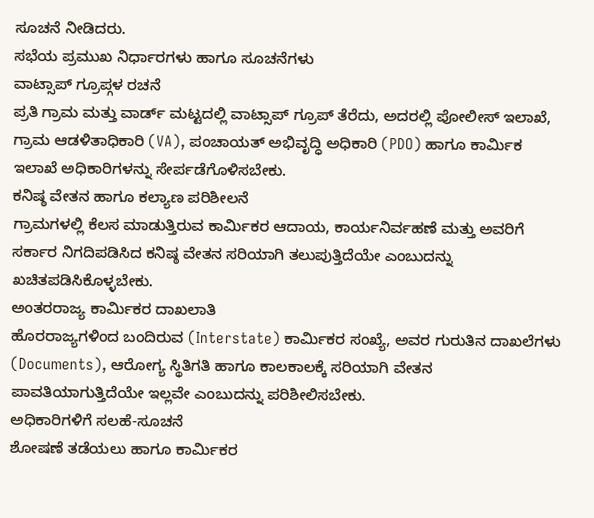ಸೂಚನೆ ನೀಡಿದರು.
ಸಭೆಯ ಪ್ರಮುಖ ನಿರ್ಧಾರಗಳು ಹಾಗೂ ಸೂಚನೆಗಳು
ವಾಟ್ಸಾಪ್ ಗ್ರೂಪ್ಗಳ ರಚನೆ
ಪ್ರತಿ ಗ್ರಾಮ ಮತ್ತು ವಾರ್ಡ್ ಮಟ್ಟದಲ್ಲಿ ವಾಟ್ಸಾಪ್ ಗ್ರೂಪ್ ತೆರೆದು, ಅದರಲ್ಲಿ ಪೋಲೀಸ್ ಇಲಾಖೆ, ಗ್ರಾಮ ಆಡಳಿತಾಧಿಕಾರಿ (VA), ಪಂಚಾಯತ್ ಅಭಿವೃದ್ಧಿ ಅಧಿಕಾರಿ (PDO) ಹಾಗೂ ಕಾರ್ಮಿಕ ಇಲಾಖೆ ಅಧಿಕಾರಿಗಳನ್ನು ಸೇರ್ಪಡೆಗೊಳಿಸಬೇಕು.
ಕನಿಷ್ಠ ವೇತನ ಹಾಗೂ ಕಲ್ಯಾಣ ಪರಿಶೀಲನೆ
ಗ್ರಾಮಗಳಲ್ಲಿ ಕೆಲಸ ಮಾಡುತ್ತಿರುವ ಕಾರ್ಮಿಕರ ಆದಾಯ, ಕಾರ್ಯನಿರ್ವಹಣೆ ಮತ್ತು ಅವರಿಗೆ ಸರ್ಕಾರ ನಿಗದಿಪಡಿಸಿದ ಕನಿಷ್ಠ ವೇತನ ಸರಿಯಾಗಿ ತಲುಪುತ್ತಿದೆಯೇ ಎಂಬುದನ್ನು ಖಚಿತಪಡಿಸಿಕೊಳ್ಳಬೇಕು.
ಅಂತರರಾಜ್ಯ ಕಾರ್ಮಿಕರ ದಾಖಲಾತಿ
ಹೊರರಾಜ್ಯಗಳಿಂದ ಬಂದಿರುವ (Interstate) ಕಾರ್ಮಿಕರ ಸಂಖ್ಯೆ, ಅವರ ಗುರುತಿನ ದಾಖಲೆಗಳು (Documents), ಆರೋಗ್ಯ ಸ್ಥಿತಿಗತಿ ಹಾಗೂ ಕಾಲಕಾಲಕ್ಕೆ ಸರಿಯಾಗಿ ವೇತನ ಪಾವತಿಯಾಗುತ್ತಿದೆಯೇ ಇಲ್ಲವೇ ಎಂಬುದನ್ನು ಪರಿಶೀಲಿಸಬೇಕು.
ಅಧಿಕಾರಿಗಳಿಗೆ ಸಲಹೆ-ಸೂಚನೆ
ಶೋಷಣೆ ತಡೆಯಲು ಹಾಗೂ ಕಾರ್ಮಿಕರ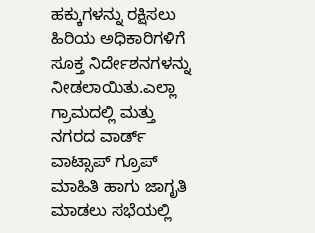ಹಕ್ಕುಗಳನ್ನು ರಕ್ಷಿಸಲು ಹಿರಿಯ ಅಧಿಕಾರಿಗಳಿಗೆ ಸೂಕ್ತ ನಿರ್ದೇಶನಗಳನ್ನು ನೀಡಲಾಯಿತು.ಎಲ್ಲಾ ಗ್ರಾಮದಲ್ಲಿ ಮತ್ತು ನಗರದ ವಾರ್ಡ್ ವಾಟ್ಸಾಪ್ ಗ್ರೂಪ್ ಮಾಹಿತಿ ಹಾಗು ಜಾಗೃತಿ ಮಾಡಲು ಸಭೆಯಲ್ಲಿ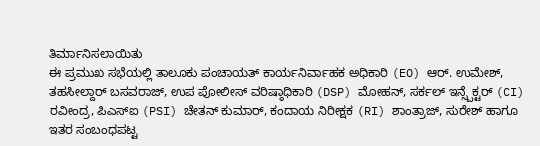ತಿರ್ಮಾನಿಸಲಾಯಿತು
ಈ ಪ್ರಮುಖ ಸಭೆಯಲ್ಲಿ ತಾಲೂಕು ಪಂಚಾಯತ್ ಕಾರ್ಯನಿರ್ವಾಹಕ ಅಧಿಕಾರಿ (EO) ಆರ್. ಉಮೇಶ್, ತಹಸೀಲ್ದಾರ್ ಬಸವರಾಜ್, ಉಪ ಪೋಲೀಸ್ ವರಿಷ್ಠಾಧಿಕಾರಿ (DSP) ಮೋಹನ್, ಸರ್ಕಲ್ ಇನ್ಸ್ಪೆಕ್ಟರ್ (CI) ರವೀಂದ್ರ, ಪಿಎಸ್ಐ (PSI) ಚೇತನ್ ಕುಮಾರ್, ಕಂದಾಯ ನಿರೀಕ್ಷಕ (RI) ಶಾಂತ್ರಾಜ್, ಸುರೇಶ್ ಹಾಗೂ ಇತರ ಸಂಬಂಧಪಟ್ಟ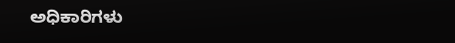ಅಧಿಕಾರಿಗಳು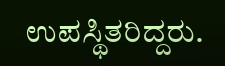ಉಪಸ್ಥಿತರಿದ್ದರು.